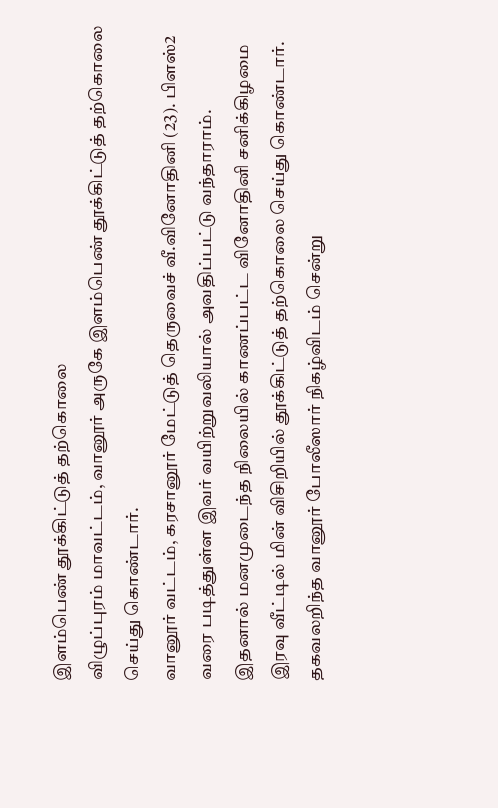இளம்பெண் தூக்கிட்டுத் தற்கொலை
விழுப்புரம் மாவட்டம், வானூர் அருகே இளம்பெண் தூக்கிட்டுத் தற்கொலை செய்து கொண்டார்.
வானூர் வட்டம், கரசானூர் மேட்டுத் தெருவைச் வீ.வினோதினி (23). பிளஸ்2 வரை படித்துள்ள இவர் வயிற்றுவலியால் அவதிப்பட்டு வந்தாராம்.
இதனால் மனமுடைந்த நிலையில் காணப்பட்ட வினோதினி சனிக்கிழமை இரவு வீட்டில் மின் விசிறியில் தூக்கிட்டுத் தற்கொலை செய்து கொண்டார். தகவலறிந்த வானூர் போலீஸார் நிகழ்விடம் சென்று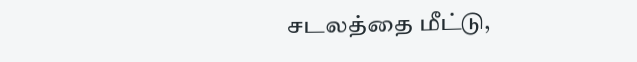சடலத்தை மீட்டு,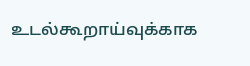உடல்கூறாய்வுக்காக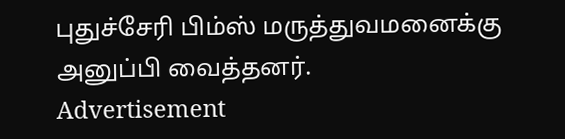புதுச்சேரி பிம்ஸ் மருத்துவமனைக்கு அனுப்பி வைத்தனர்.
Advertisement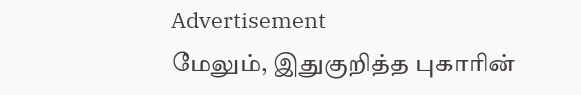Advertisement
மேலும், இதுகுறித்த புகாரின்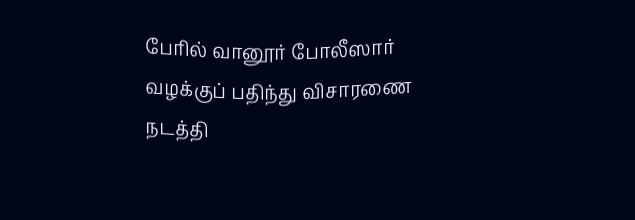பேரில் வானூர் போலீஸார் வழக்குப் பதிந்து விசாரணை நடத்தி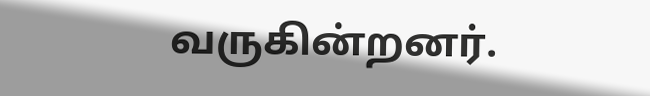வருகின்றனர்.